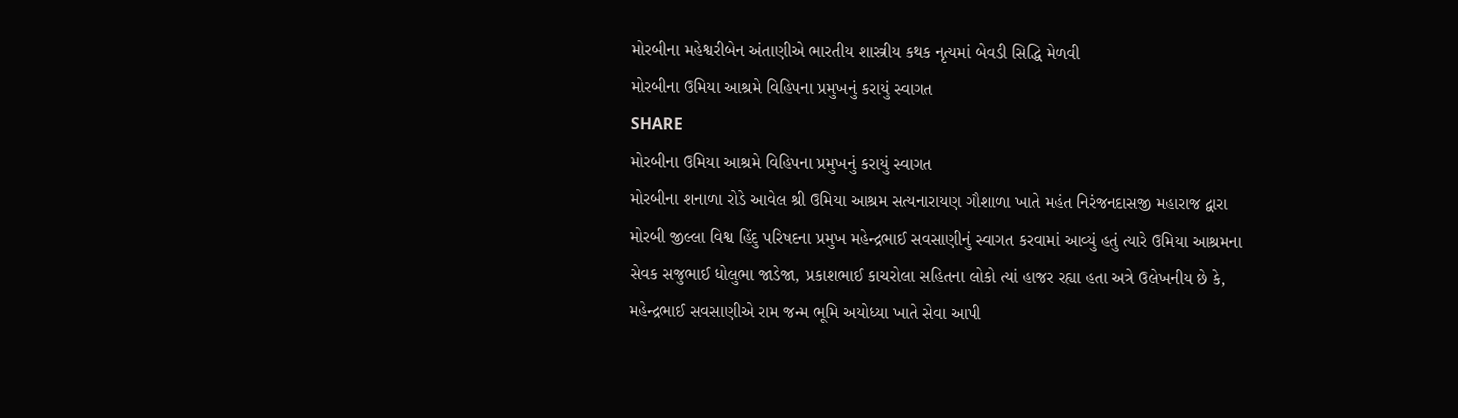મોરબીના મહેશ્વરીબેન અંતાણીએ ભારતીય શાસ્ત્રીય કથક નૃત્યમાં બેવડી સિદ્ધિ મેળવી
મોરબીના ઉમિયા આશ્રમે વિહિપના પ્રમુખનું કરાયું સ્વાગત
SHARE
મોરબીના ઉમિયા આશ્રમે વિહિપના પ્રમુખનું કરાયું સ્વાગત
મોરબીના શનાળા રોડે આવેલ શ્રી ઉમિયા આશ્રમ સત્યનારાયણ ગૌશાળા ખાતે મહંત નિરંજનદાસજી મહારાજ દ્વારા મોરબી જીલ્લા વિશ્વ હિંદુ પરિષદના પ્રમુખ મહેન્દ્રભાઈ સવસાણીનું સ્વાગત કરવામાં આવ્યું હતું ત્યારે ઉમિયા આશ્રમના સેવક સજુભાઈ ધોલુભા જાડેજા, પ્રકાશભાઈ કાચરોલા સહિતના લોકો ત્યાં હાજર રહ્યા હતા અત્રે ઉલેખનીય છે કે, મહેન્દ્રભાઈ સવસાણીએ રામ જન્મ ભૂમિ અયોધ્યા ખાતે સેવા આપી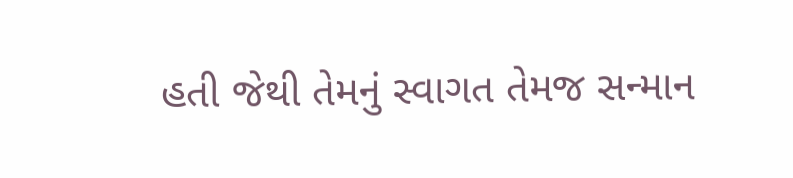હતી જેથી તેમનું સ્વાગત તેમજ સન્માન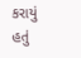કરાયું હતું